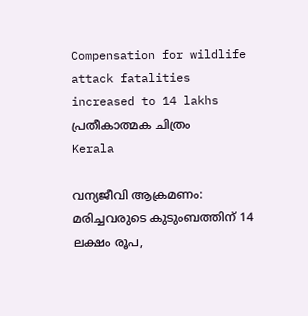Compensation for wildlife attack fatalities increased to 14 lakhs പ്രതീകാത്മക ചിത്രം
Kerala

വന്യജീവി ആക്രമണം: മരിച്ചവരുടെ കുടുംബത്തിന് 14 ലക്ഷം രൂപ,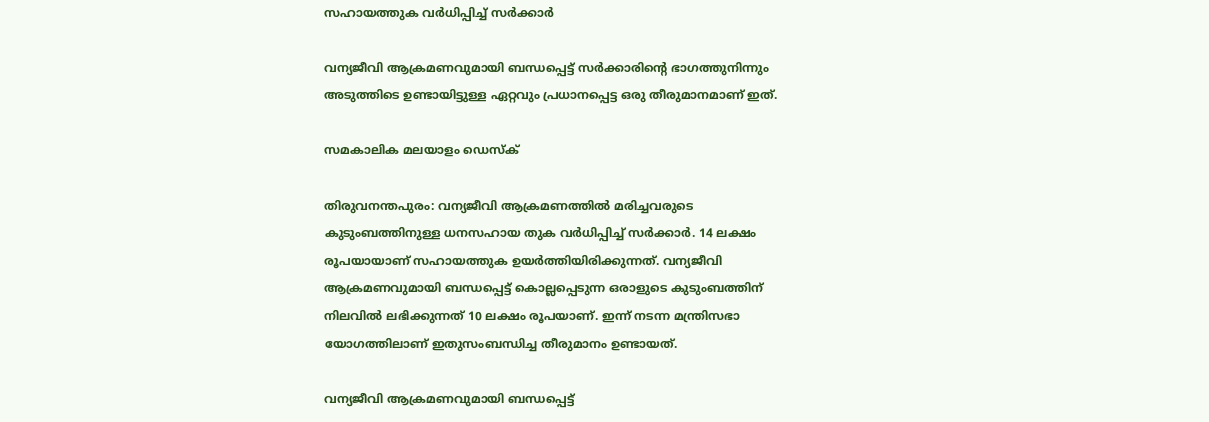സഹായത്തുക വര്‍ധിപ്പിച്ച് സര്‍ക്കാര്‍

വന്യജീവി ആക്രമണവുമായി ബന്ധപ്പെട്ട് സര്‍ക്കാരിന്റെ ഭാഗത്തുനിന്നും അടുത്തിടെ ഉണ്ടായിട്ടുള്ള ഏറ്റവും പ്രധാനപ്പെട്ട ഒരു തീരുമാനമാണ് ഇത്.

സമകാലിക മലയാളം ഡെസ്ക്

തിരുവനന്തപുരം: വന്യജീവി ആക്രമണത്തില്‍ മരിച്ചവരുടെ കുടുംബത്തിനുള്ള ധനസഹായ തുക വര്‍ധിപ്പിച്ച് സര്‍ക്കാര്‍. 14 ലക്ഷം രൂപയായാണ് സഹായത്തുക ഉയര്‍ത്തിയിരിക്കുന്നത്. വന്യജീവി ആക്രമണവുമായി ബന്ധപ്പെട്ട് കൊല്ലപ്പെടുന്ന ഒരാളുടെ കുടുംബത്തിന് നിലവില്‍ ലഭിക്കുന്നത് 10 ലക്ഷം രൂപയാണ്. ഇന്ന് നടന്ന മന്ത്രിസഭാ യോഗത്തിലാണ് ഇതുസംബന്ധിച്ച തീരുമാനം ഉണ്ടായത്.

വന്യജീവി ആക്രമണവുമായി ബന്ധപ്പെട്ട്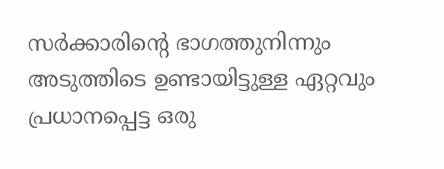സര്‍ക്കാരിന്റെ ഭാഗത്തുനിന്നും അടുത്തിടെ ഉണ്ടായിട്ടുള്ള ഏറ്റവും പ്രധാനപ്പെട്ട ഒരു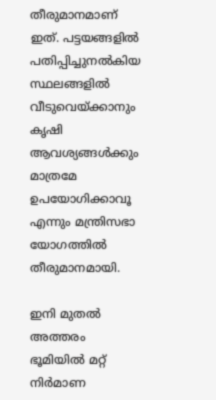തീരുമാനമാണ് ഇത്. പട്ടയങ്ങളില്‍ പതിപ്പിച്ചുനല്‍കിയ സ്ഥലങ്ങളില്‍ വീടുവെയ്ക്കാനും കൃഷി ആവശ്യങ്ങള്‍ക്കും മാത്രമേ ഉപയോഗിക്കാവൂ എന്നും മന്ത്രിസഭാ യോഗത്തില്‍ തീരുമാനമായി.

ഇനി മുതല്‍ അത്തരം ഭൂമിയില്‍ മറ്റ് നിര്‍മാണ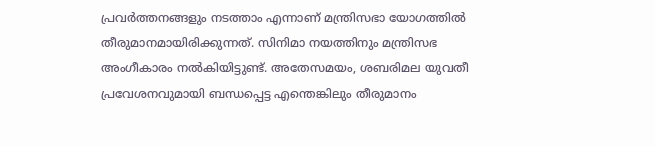പ്രവര്‍ത്തനങ്ങളും നടത്താം എന്നാണ് മന്ത്രിസഭാ യോഗത്തില്‍ തീരുമാനമായിരിക്കുന്നത്. സിനിമാ നയത്തിനും മന്ത്രിസഭ അംഗീകാരം നല്‍കിയിട്ടുണ്ട്. അതേസമയം, ശബരിമല യുവതീ പ്രവേശനവുമായി ബന്ധപ്പെട്ട എന്തെങ്കിലും തീരുമാനം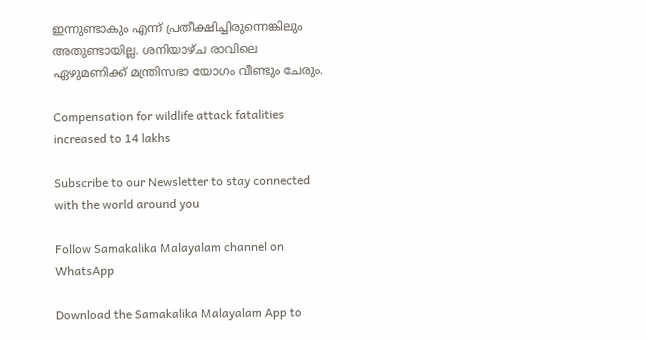ഇന്നുണ്ടാകും എന്ന് പ്രതീക്ഷിച്ചിരുന്നെങ്കിലും അതുണ്ടായില്ല. ശനിയാഴ്ച രാവിലെ ഏഴുമണിക്ക് മന്ത്രിസഭാ യോഗം വീണ്ടും ചേരും.

Compensation for wildlife attack fatalities increased to 14 lakhs

Subscribe to our Newsletter to stay connected with the world around you

Follow Samakalika Malayalam channel on WhatsApp

Download the Samakalika Malayalam App to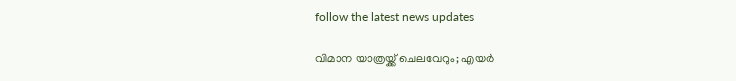follow the latest news updates

വിമാന യാത്രയ്ക്ക് ചെലവേറും; എയര്‍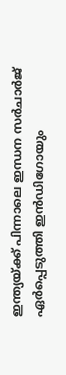ഇന്ത്യയ്ക്ക് പിന്നാലെ ഇന്ധന സര്‍ചാര്‍ജ് ഏര്‍പ്പെടുത്തി ഇന്‍ഡിഗോയും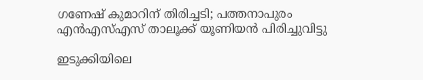ഗണേഷ് കുമാറിന് തിരിച്ചടി; പത്തനാപുരം എന്‍എസ്എസ് താലൂക്ക് യൂണിയന്‍ പിരിച്ചുവിട്ടു

ഇടുക്കിയിലെ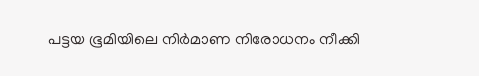പട്ടയ ഭൂമിയിലെ നിർമാണ നിരോധനം നീക്കി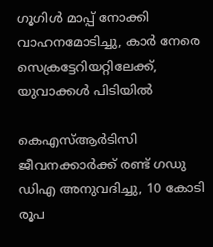ഗൂഗിള്‍ മാപ്പ് നോക്കി വാഹനമോടിച്ചു, കാര്‍ നേരെ സെക്രട്ടേറിയറ്റിലേക്ക്, യുവാക്കള്‍ പിടിയില്‍

കെഎസ്ആര്‍ടിസി ജീവനക്കാര്‍ക്ക് രണ്ട് ഗഡു ഡിഎ അനുവദിച്ചു, 10 കോടി രൂപ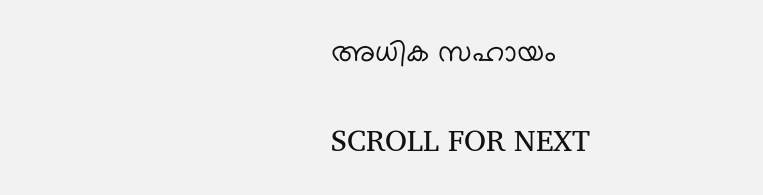അധിക സഹായം

SCROLL FOR NEXT